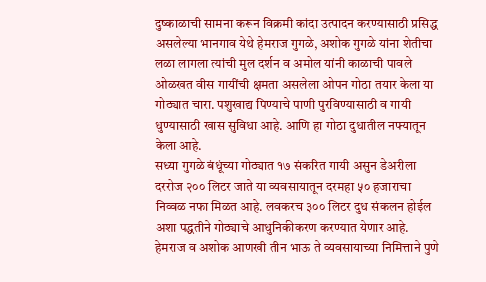दुष्काळाची सामना करून विक्रमी कांदा उत्पादन करण्यासाठी प्रसिद्ध असलेल्या भानगाव येथे हेमराज गुगळे, अशोक गुगळे यांना शेतीचा लळा लागला त्यांची मुल दर्शन व अमोल यांनी काळाची पावले ओळखत वीस गायींची क्षमता असलेला ओपन गोठा तयार केला या गोठ्यात चारा. पशुखाद्य पिण्याचे पाणी पुरविण्यासाठी व गायी धुण्यासाठी खास सुविधा आहे. आणि हा गोठा दुधातील नफ्यातून केला आहे.
सध्या गुगळे बंधूंच्या गोठ्यात १७ संकरित गायी असुन डेअरीला दररोज २०० लिटर जाते या व्यवसायातून दरमहा ५० हजाराचा निव्वळ नफा मिळत आहे. लवकरच ३०० लिटर दुध संकलन होईल अशा पद्धतीने गोठ्याचे आधुनिकीकरण करण्यात येणार आहे. हेमराज व अशोक आणखी तीन भाऊ ते व्यवसायाच्या निमित्ताने पुणे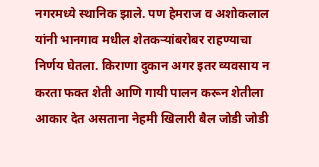नगरमध्ये स्थानिक झाले. पण हेमराज व अशोकलाल यांनी भानगाव मधील शेतकऱ्यांबरोबर राहण्याचा निर्णय घेतला. किराणा दुकान अगर इतर व्यवसाय न करता फक्त शेती आणि गायी पालन करून शेतीला आकार देत असताना नेहमी खिलारी बैल जोडी जोडी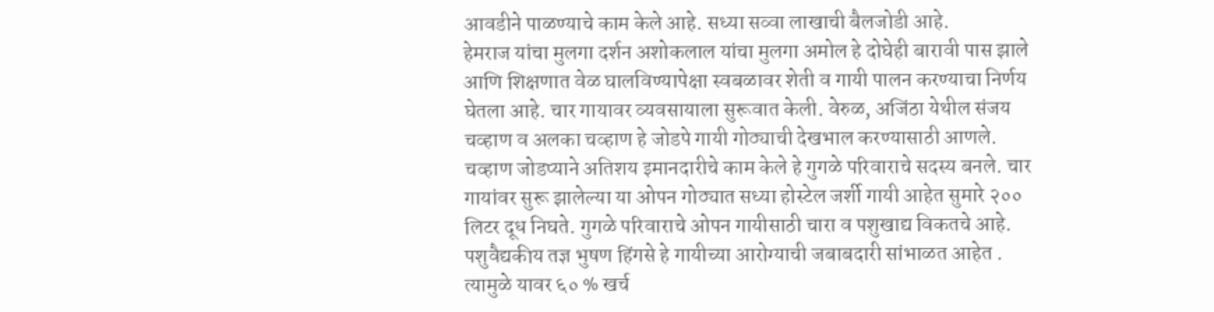आवडीने पाळण्याचे काम केले आहे. सध्या सव्वा लाखाची बैलजोडी आहे.
हेमराज यांचा मुलगा दर्शन अशोकलाल यांचा मुलगा अमोल हे दोघेही बारावी पास झाले आणि शिक्षणात वेळ घालविण्यापेक्षा स्वबळावर शेती व गायी पालन करण्याचा निर्णय घेतला आहे. चार गायावर व्यवसायाला सुरूवात केली. वेरुळ, अजिंठा येथील संजय चव्हाण व अलका चव्हाण हे जोडपे गायी गोठ्याची देखभाल करण्यासाठी आणले. चव्हाण जोडप्याने अतिशय इमानदारीचे काम केले हे गुगळे परिवाराचे सदस्य बनले. चार गायांवर सुरू झालेल्या या ओपन गोठ्यात सध्या होस्टेल जर्शी गायी आहेत सुमारे २०० लिटर दूध निघते. गुगळे परिवाराचे ओपन गायीसाठी चारा व पशुखाद्य विकतचे आहे. पशुवैद्यकीय तज्ञ भुषण हिंगसे हे गायीच्या आरोग्याची जबाबदारी सांभाळत आहेत . त्यामुळे यावर ६० % खर्च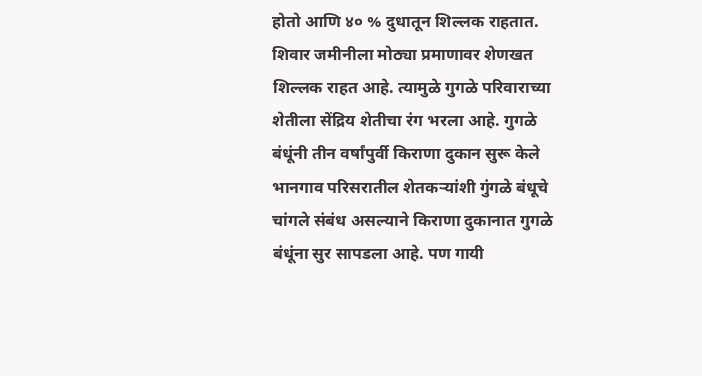होतो आणि ४० % दुधातून शिल्लक राहतात. शिवार जमीनीला मोठ्या प्रमाणावर शेणखत शिल्लक राहत आहे. त्यामुळे गुगळे परिवाराच्या शेतीला सेंद्रिय शेतीचा रंग भरला आहे. गुगळे बंधूंनी तीन वर्षांपुर्वी किराणा दुकान सुरू केले भानगाव परिसरातील शेतकऱ्यांशी गुंगळे बंधूचे चांगले संबंध असल्याने किराणा दुकानात गुगळे बंधूंना सुर सापडला आहे. पण गायी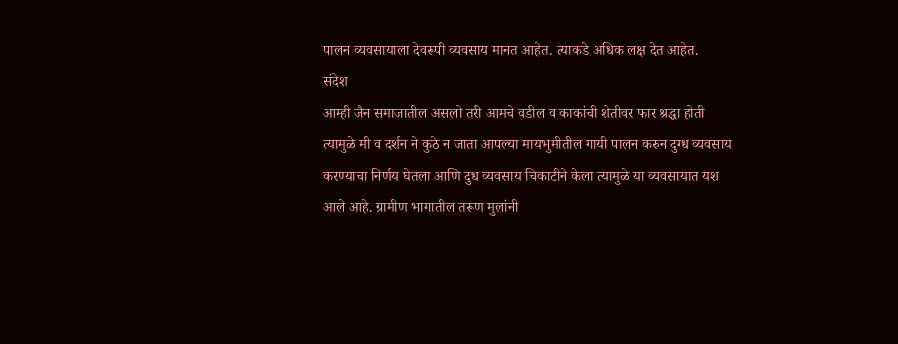पालन व्यवसायाला देवरूपी व्यवसाय मानत आहेत. त्याकडे अधिक लक्ष देत आहेत.
संदेश
आम्ही जैन समाजातील असलो तरी आमचे वडील व काकांची शेतीवर फार श्रद्धा होती त्यामुळे मी व दर्शन ने कुठे न जाता आपल्या मायभुमीतील गायी पालन करुन दुग्ध व्यवसाय करण्याचा निर्णय घेतला आणि दुध व्यवसाय चिकाटीने केला त्यामुळे या व्यवसायात यश आले आहे. ग्रामीण भागातील तरूण मुलांनी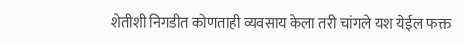शेतीशी निगडीत कोणताही व्यवसाय केला तरी चांगले यश येईल फक्त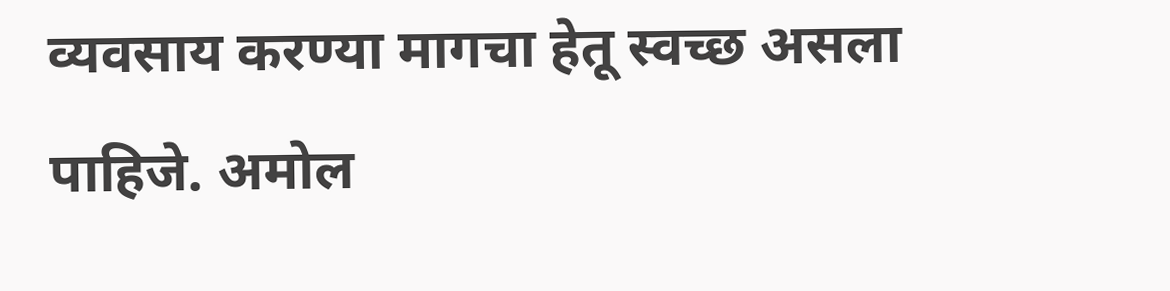व्यवसाय करण्या मागचा हेतू स्वच्छ असला पाहिजे. अमोल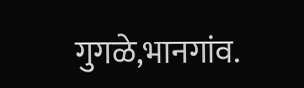गुगळे,भानगांव.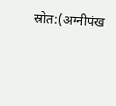स्रोत:(अग्नीपंख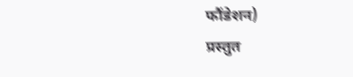फौंडेशन)
प्रस्तुत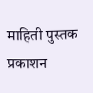माहिती पुस्तक प्रकाशन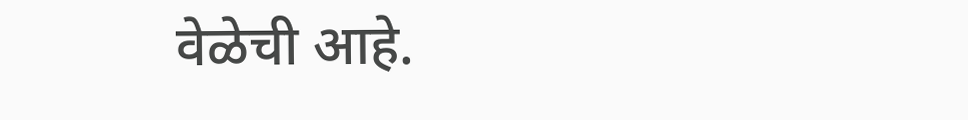वेळेची आहे.